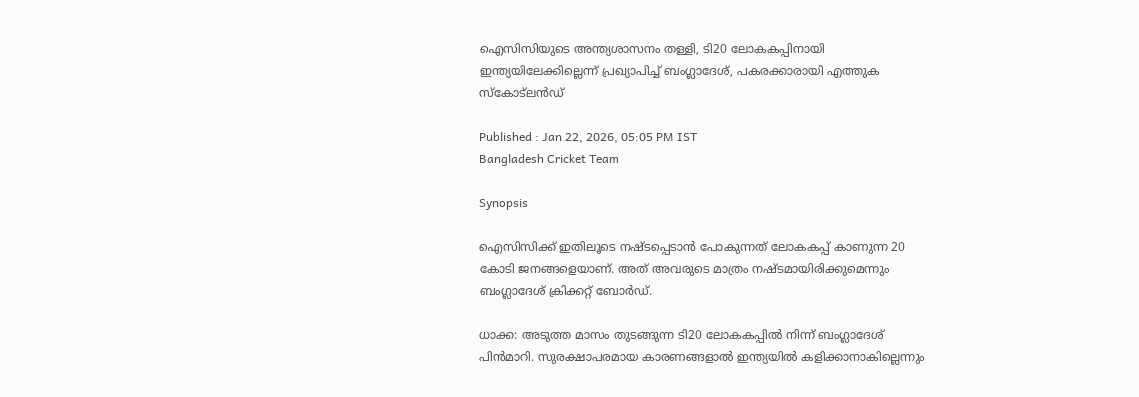ഐസിസിയുടെ അന്ത്യശാസനം തള്ളി, ടി20 ലോകകപ്പിനായി ഇന്ത്യയിലേക്കില്ലെന്ന് പ്രഖ്യാപിച്ച് ബംഗ്ലാദേശ്, പകരക്കാരായി എത്തുക സ്കോട്‌ലന്‍ഡ്

Published : Jan 22, 2026, 05:05 PM IST
Bangladesh Cricket Team

Synopsis

ഐസിസിക്ക് ഇതിലൂടെ നഷ്ടപ്പെടാൻ പോകുന്നത് ലോകകപ്പ് കാണുന്ന 20 കോടി ജനങ്ങളെയാണ്. അത് അവരുടെ മാത്രം നഷ്ടമായിരിക്കുമെന്നും ബംഗ്ലാദേശ് ക്രിക്കറ്റ് ബോര്‍ഡ്.

ധാക്ക: അടുത്ത മാസം തുടങ്ങുന്ന ടി20 ലോകകപ്പില്‍ നിന്ന് ബംഗ്ലാദേശ് പിന്‍മാറി. സുരക്ഷാപരമായ കാരണങ്ങളാല്‍ ഇന്ത്യയില്‍ കളിക്കാനാകില്ലെന്നും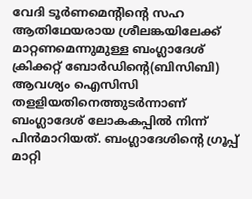വേദി ടൂര്‍ണമെന്‍റിന്‍റെ സഹ ആതിഥേയരായ ശ്രീലങ്കയിലേക്ക് മാറ്റണമെന്നുമുള്ള ബംഗ്ലാദേശ് ക്രിക്കറ്റ് ബോര്‍ഡിന്‍റെ(ബിസിബി) ആവശ്യം ഐസിസി തളളിയതിനെത്തുടര്‍ന്നാണ് ബംഗ്ലാദേശ് ലോകകപ്പില്‍ നിന്ന് പിന്‍മാറിയത്. ബംഗ്ലാദേശിന്‍റെ ഗ്രൂപ്പ് മാറ്റി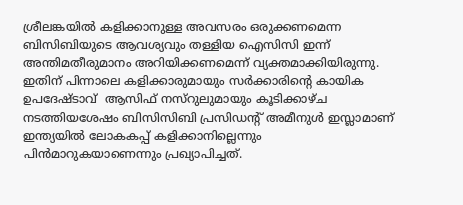ശ്രീലങ്കയില്‍ കളിക്കാനുള്ള അവസരം ഒരുക്കണമെന്ന ബിസിബിയുടെ ആവശ്യവും തള്ളിയ ഐസിസി ഇന്ന് അന്തിമതീരുമാനം അറിയിക്കണമെന്ന് വ്യക്തമാക്കിയിരുന്നു. ഇതിന് പിന്നാലെ കളിക്കാരുമായും സര്‍ക്കാരിന്‍റെ കായിക ഉപദേഷ്ടാവ്  ആസിഫ് നസ്റുലുമായും കൂടിക്കാഴ്ച നടത്തിയശേഷം ബിസിസിബി പ്രസിഡന്‍റ് അമീനുള്‍ ഇസ്ലാമാണ് ഇന്ത്യയില്‍ ലോകകപ്പ് കളിക്കാനില്ലെന്നും പിന്‍മാറുകയാണെന്നും പ്രഖ്യാപിച്ചത്.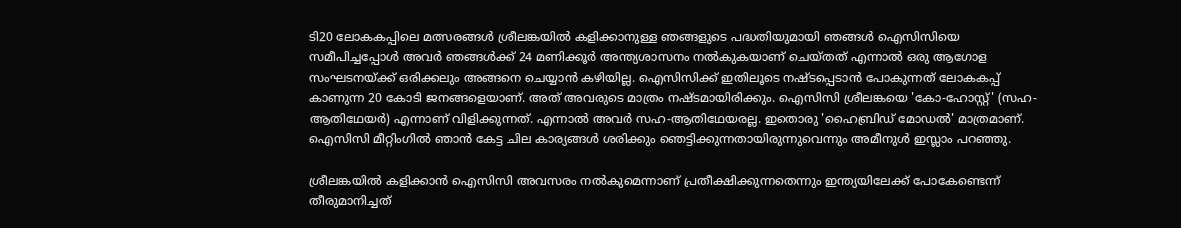ടി20 ലോകകപ്പിലെ മത്സരങ്ങള്‍ ശ്രീലങ്കയിൽ കളിക്കാനുള്ള ഞങ്ങളുടെ പദ്ധതിയുമായി ഞങ്ങൾ ഐസിസിയെ സമീപിച്ചപ്പോള്‍ അവർ ഞങ്ങൾക്ക് 24 മണിക്കൂർ അന്ത്യശാസനം നൽകുകയാണ് ചെയ്തത് എന്നാൽ ഒരു ആഗോള സംഘടനയ്ക്ക് ഒരിക്കലും അങ്ങനെ ചെയ്യാൻ കഴിയില്ല. ഐസിസിക്ക് ഇതിലൂടെ നഷ്ടപ്പെടാൻ പോകുന്നത് ലോകകപ്പ് കാണുന്ന 20 കോടി ജനങ്ങളെയാണ്. അത് അവരുടെ മാത്രം നഷ്ടമായിരിക്കും. ഐസിസി ശ്രീലങ്കയെ 'കോ-ഹോസ്റ്റ്' (സഹ-ആതിഥേയർ) എന്നാണ് വിളിക്കുന്നത്. എന്നാൽ അവർ സഹ-ആതിഥേയരല്ല. ഇതൊരു 'ഹൈബ്രിഡ് മോഡൽ' മാത്രമാണ്. ഐസിസി മീറ്റിംഗിൽ ഞാൻ കേട്ട ചില കാര്യങ്ങൾ ശരിക്കും ഞെട്ടിക്കുന്നതായിരുന്നുവെന്നും അമീനുള്‍ ഇസ്ലാം പറഞ്ഞു.

ശ്രീലങ്കയിൽ കളിക്കാൻ ഐസിസി അവസരം നൽകുമെന്നാണ് പ്രതീക്ഷിക്കുന്നതെന്നും ഇന്ത്യയിലേക്ക് പോകേണ്ടെന്ന് തീരുമാനിച്ചത്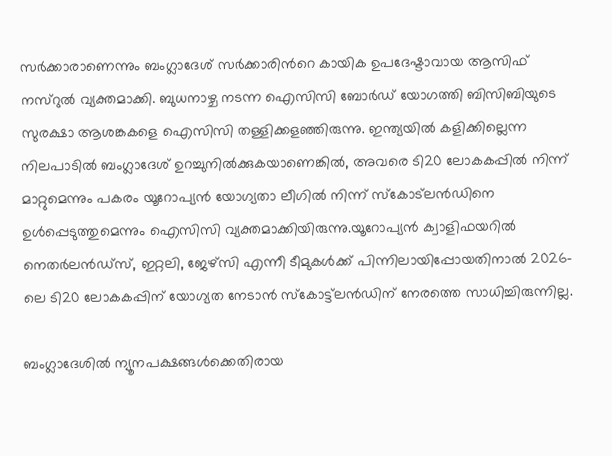സർക്കാരാണെന്നും ബംഗ്ലാദേശ് സർക്കാരിന്‍റെ കായിക ഉപദേഷ്ടാവായ ആസിഫ് നസ്റുൽ വ്യക്തമാക്കി. ബുധനാഴ്ച നടന്ന ഐസിസി ബോർഡ് യോഗത്തി ബിസിബിയുടെ സുരക്ഷാ ആശങ്കകളെ ഐസിസി തള്ളിക്കളഞ്ഞിരുന്നു. ഇന്ത്യയിൽ കളിക്കില്ലെന്ന നിലപാടിൽ ബംഗ്ലാദേശ് ഉറച്ചുനിൽക്കുകയാണെങ്കിൽ, അവരെ ടി20 ലോകകപ്പിൽ നിന്ന് മാറ്റുമെന്നും പകരം യൂറോപ്യൻ യോഗ്യതാ ലീഗില്‍ നിന്ന് സ്കോട്‌ലന്‍ഡിനെ ഉൾപ്പെടുത്തുമെന്നും ഐസിസി വ്യക്തമാക്കിയിരുന്നു.യൂറോപ്യൻ ക്വാളിഫയറിൽ നെതർലൻഡ്‌സ്, ഇറ്റലി, ജേഴ്‌സി എന്നീ ടീമുകൾക്ക് പിന്നിലായിപ്പോയതിനാൽ 2026-ലെ ടി20 ലോകകപ്പിന് യോഗ്യത നേടാൻ സ്‌കോട്ട്‌ലൻഡിന് നേരത്തെ സാധിച്ചിരുന്നില്ല.

ബംഗ്ലാദേശിൽ ന്യൂനപക്ഷങ്ങൾക്കെതിരായ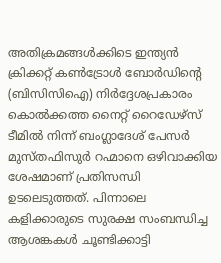അതിക്രമങ്ങൾക്കിടെ ഇന്ത്യൻ ക്രിക്കറ്റ് കൺട്രോൾ ബോർഡിന്‍റെ (ബിസിസിഐ) നിർദ്ദേശപ്രകാരം കൊൽക്കത്ത നൈറ്റ് റൈഡേഴ്‌സ് ടീമിൽ നിന്ന് ബംഗ്ലാദേശ് പേസർ മുസ്തഫിസുർ റഹ്മാനെ ഒഴിവാക്കിയ ശേഷമാണ് പ്രതിസന്ധി ഉടലെടുത്തത്. പിന്നാലെ കളിക്കാരുടെ സുരക്ഷ സംബന്ധിച്ച ആശങ്കകൾ ചൂണ്ടിക്കാട്ടി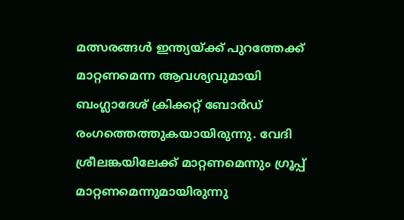മത്സരങ്ങൾ ഇന്ത്യയ്ക്ക് പുറത്തേക്ക് മാറ്റണമെന്ന ആവശ്യവുമായി ബംഗ്ലാദേശ് ക്രിക്കറ്റ് ബോര്‍ഡ് രംഗത്തെത്തുകയായിരുന്നു. വേദി ശ്രീലങ്കയിലേക്ക് മാറ്റണമെന്നും ഗ്രൂപ്പ് മാറ്റണമെന്നുമായിരുന്നു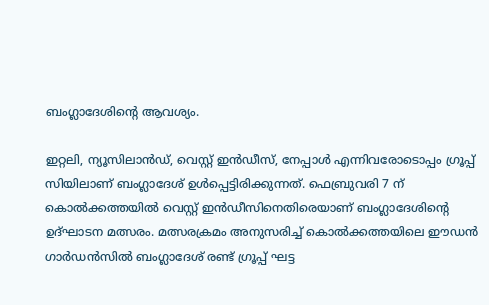ബംഗ്ലാദേശിന്‍റെ ആവശ്യം.

ഇറ്റലി, ന്യൂസിലാൻഡ്, വെസ്റ്റ് ഇൻഡീസ്, നേപ്പാൾ എന്നിവരോടൊപ്പം ഗ്രൂപ്പ് സിയിലാണ് ബംഗ്ലാദേശ് ഉൾപ്പെട്ടിരിക്കുന്നത്. ഫെബ്രുവരി 7 ന് കൊൽക്കത്തയിൽ വെസ്റ്റ് ഇൻഡീസിനെതിരെയാണ് ബംഗ്ലാദേശിന്‍റെ ഉദ്ഘാടന മത്സരം. മത്സരക്രമം അനുസരിച്ച് കൊൽക്കത്തയിലെ ഈഡൻ ഗാർഡൻസിൽ ബംഗ്ലാദേശ് രണ്ട് ഗ്രൂപ്പ് ഘട്ട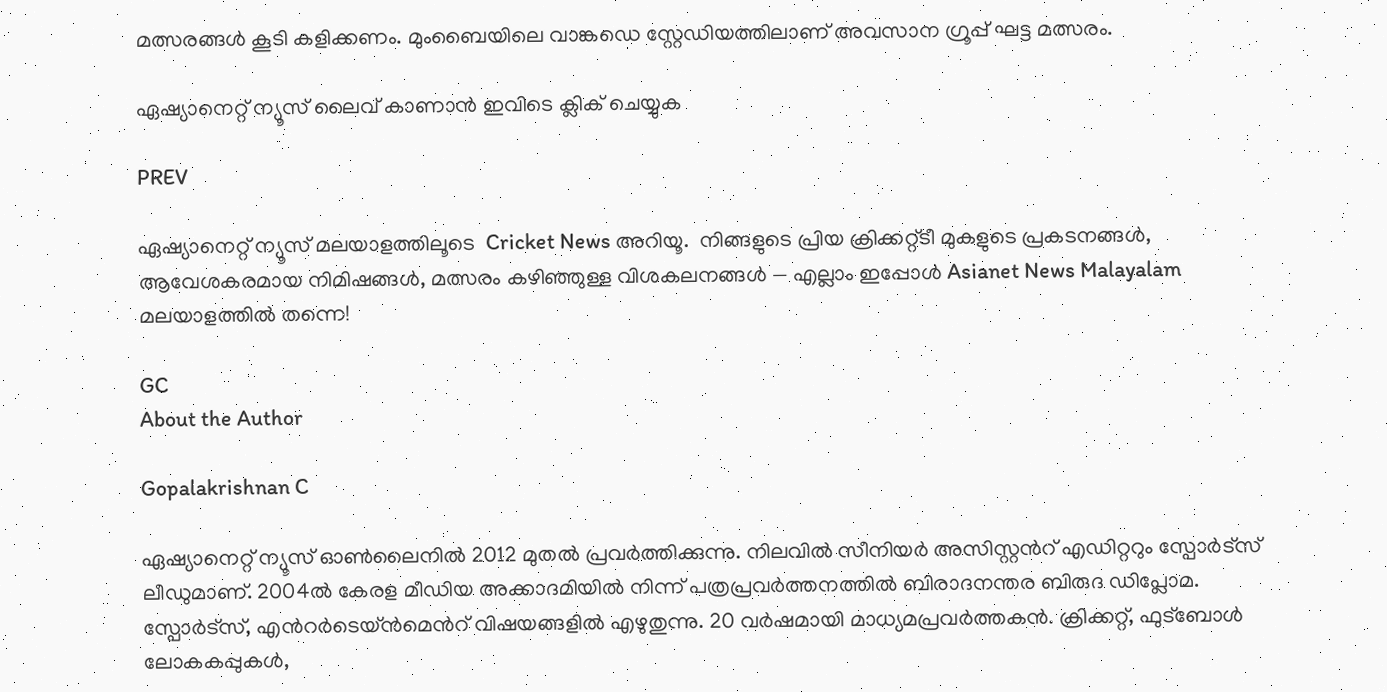മത്സരങ്ങൾ കൂടി കളിക്കണം. മുംബൈയിലെ വാങ്കഡെ സ്റ്റേഡിയത്തിലാണ് അവസാന ഗ്രൂപ്പ് ഘട്ട മത്സരം.

ഏഷ്യാനെറ്റ് ന്യൂസ് ലൈവ് കാണാന്‍ ഇവിടെ ക്ലിക് ചെയ്യുക

PREV

ഏഷ്യാനെറ്റ് ന്യൂസ് മലയാളത്തിലൂടെ  Cricket News അറിയൂ.  നിങ്ങളുടെ പ്രിയ ക്രിക്കറ്റ്ടീ മുകളുടെ പ്രകടനങ്ങൾ, ആവേശകരമായ നിമിഷങ്ങൾ, മത്സരം കഴിഞ്ഞുള്ള വിശകലനങ്ങൾ — എല്ലാം ഇപ്പോൾ Asianet News Malayalam മലയാളത്തിൽ തന്നെ!

GC
About the Author

Gopalakrishnan C

ഏഷ്യാനെറ്റ് ന്യൂസ് ഓണ്‍ലൈനില്‍ 2012 മുതല്‍ പ്രവര്‍ത്തിക്കുന്നു. നിലവില്‍ സീനിയര്‍ അസിസ്റ്റന്‍റ് എഡിറ്ററും സ്പോർട്സ് ലീഡുമാണ്. 2004ൽ കേരള മീഡിയ അക്കാദമിയില്‍ നിന്ന് പത്രപ്രവര്‍ത്തനത്തില്‍ ബിരാദനന്തര ബിരുദ ഡിപ്ലോമ. സ്പോര്‍ട്സ്, എന്‍റര്‍ടെയ്ൻമെന്‍റ് വിഷയങ്ങളില്‍ എഴുതുന്നു. 20 വര്‍ഷമായി മാധ്യമപ്രവര്‍ത്തകൻ. ക്രിക്കറ്റ്, ഫുട്ബോള്‍ ലോകകപ്പുകൾ,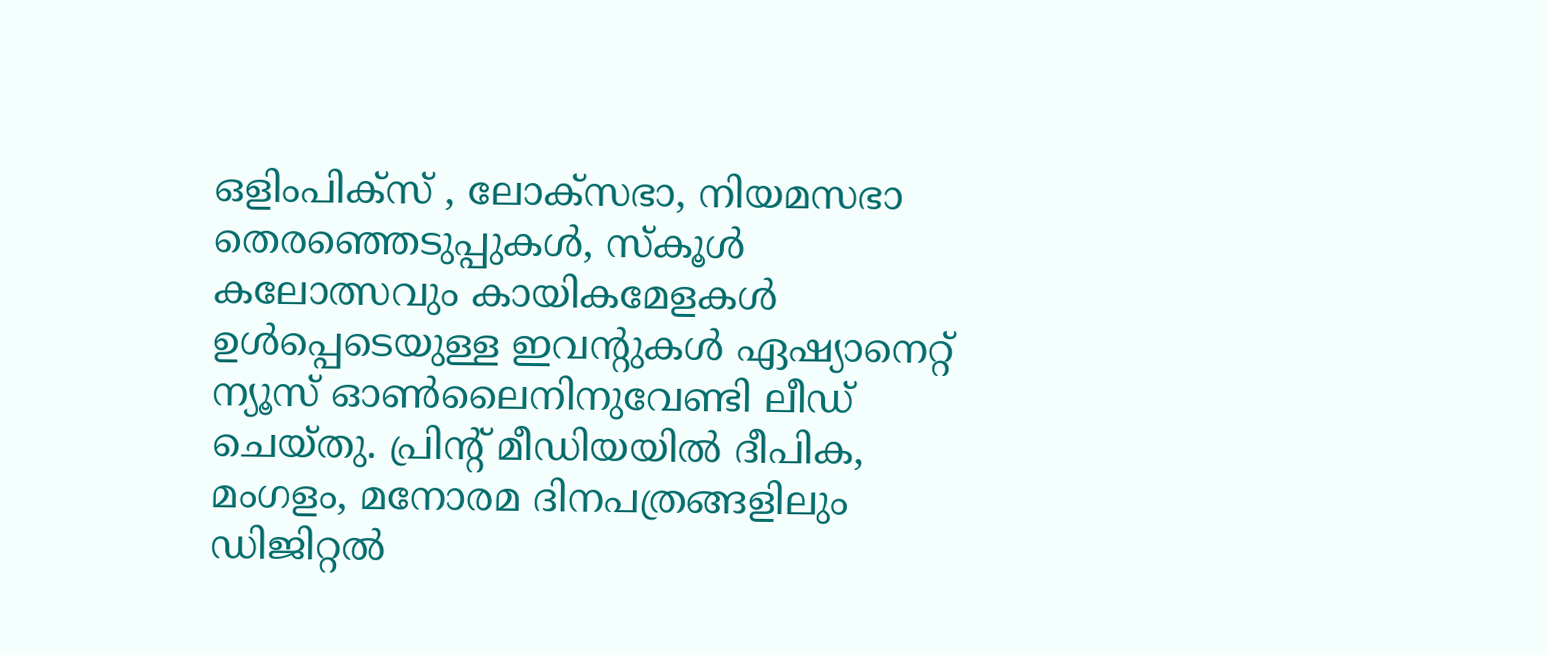ഒളിംപിക്സ് , ലോക്സഭാ, നിയമസഭാ തെരഞ്ഞെടുപ്പുകള്‍, സ്കൂള്‍ കലോത്സവും കായികമേളകള്‍ ഉള്‍പ്പെടെയുള്ള ഇവന്‍റുകള്‍ ഏഷ്യാനെറ്റ് ന്യൂസ് ഓണ്‍ലൈനിനുവേണ്ടി ലീഡ് ചെയ്തു. പ്രിന്‍റ് മീഡിയയില്‍ ദീപിക, മംഗളം, മനോരമ ദിനപത്രങ്ങളിലും ഡിജിറ്റൽ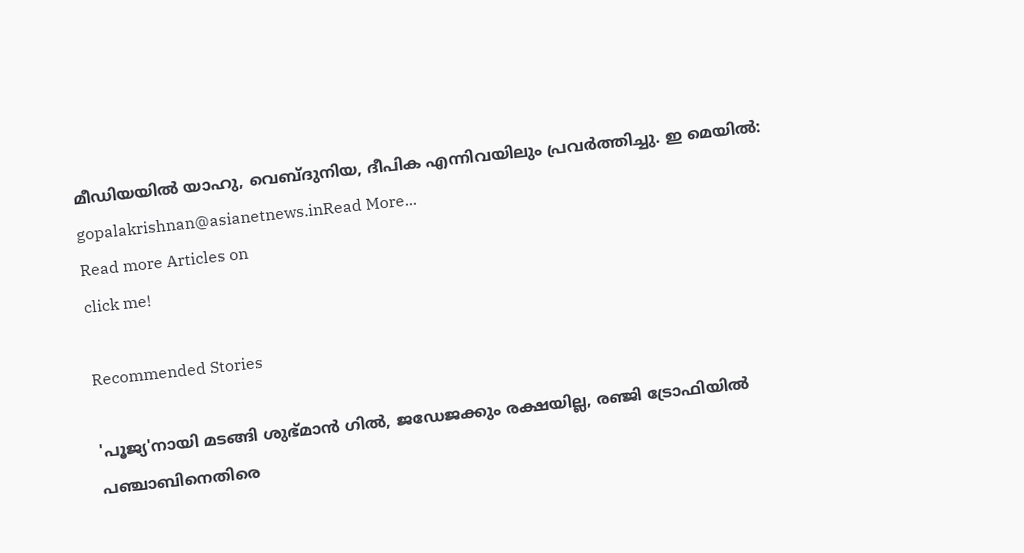മീഡിയയില്‍ യാഹു, വെബ്ദുനിയ, ദീപിക എന്നിവയിലും പ്രവര്‍ത്തിച്ചു. ഇ മെയില്‍: gopalakrishnan@asianetnews.inRead More...
Read more Articles on
click me!

Recommended Stories

'പൂജ്യ'നായി മടങ്ങി ശുഭ്മാന്‍ ഗില്‍, ജഡേജക്കും രക്ഷയില്ല, രഞ്ജി ട്രോഫിയിൽ പഞ്ചാബിനെതിരെ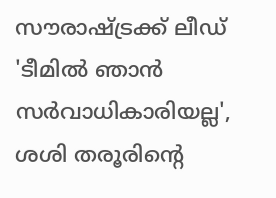സൗരാഷ്ട്രക്ക് ലീഡ്
'ടീമില്‍ ഞാൻ സര്‍വാധികാരിയല്ല', ശശി തരൂരിന്‍റെ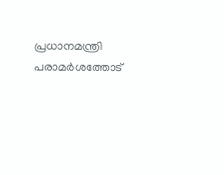പ്രധാനമന്ത്രി പരാമര്‍ശത്തോട്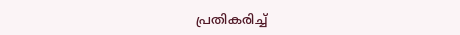പ്രതികരിച്ച്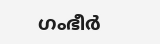ഗംഭീര്‍